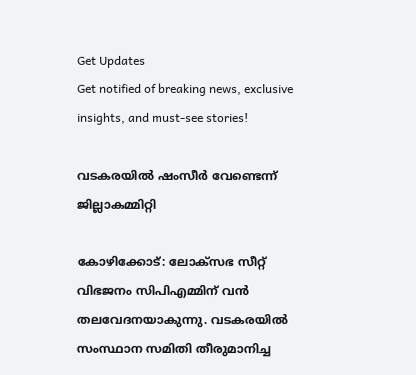Get Updates
Get notified of breaking news, exclusive insights, and must-see stories!

വടകരയില്‍ ഷംസീര്‍ വേണ്ടെന്ന് ജില്ലാകമ്മിറ്റി

കോഴിക്കോട്: ലോക്‌സഭ സീറ്റ് വിഭജനം സിപിഎമ്മിന് വന്‍ തലവേദനയാകുന്നു. വടകരയില്‍ സംസ്ഥാന സമിതി തീരുമാനിച്ച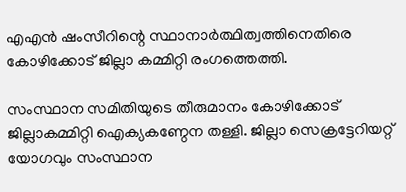എഎന്‍ ഷംസീറിന്റെ സ്ഥാനാര്‍ത്ഥിത്വത്തിനെതിരെ കോഴിക്കോട് ജില്ലാ കമ്മിറ്റി രംഗത്തെത്തി.

സംസ്ഥാന സമിതിയുടെ തീരുമാനം കോഴിക്കോട് ജില്ലാകമ്മിറ്റി ഐക്യകണ്ഠേന തള്ളി. ജില്ലാ സെക്രട്ടേറിയറ്റ് യോഗവും സംസ്ഥാന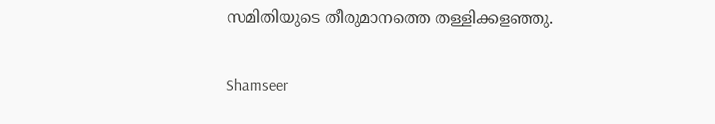സമിതിയുടെ തീരുമാനത്തെ തള്ളിക്കളഞ്ഞു.

Shamseer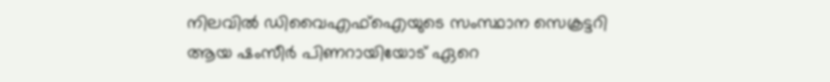നിലവില്‍ ഡിവൈഎഫ്‌ഐയുടെ സംസ്ഥാന സെക്രട്ടറി ആയ ഷംസീര്‍ പിണറായിയോട് ഏറെ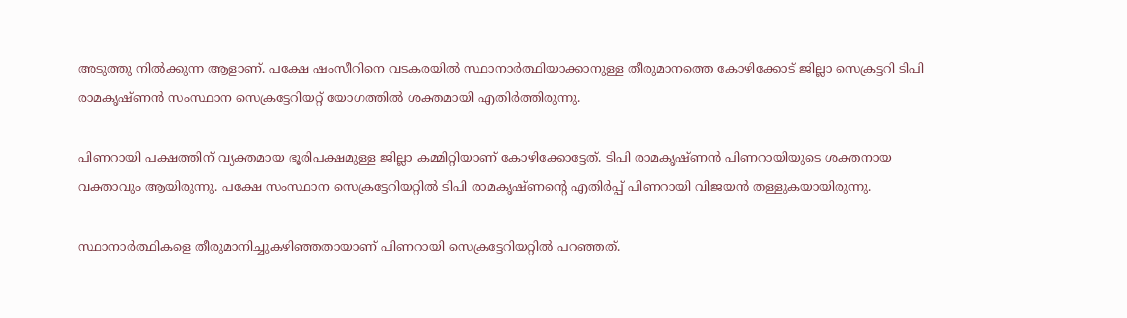അടുത്തു നില്‍ക്കുന്ന ആളാണ്. പക്ഷേ ഷംസീറിനെ വടകരയില്‍ സ്ഥാനാര്‍ത്ഥിയാക്കാനുള്ള തീരുമാനത്തെ കോഴിക്കോട് ജില്ലാ സെക്രട്ടറി ടിപി രാമകൃഷ്ണന്‍ സംസ്ഥാന സെക്രട്ടേറിയറ്റ് യോഗത്തില്‍ ശക്തമായി എതിര്‍ത്തിരുന്നു.

പിണറായി പക്ഷത്തിന് വ്യക്തമായ ഭൂരിപക്ഷമുള്ള ജില്ലാ കമ്മിറ്റിയാണ് കോഴിക്കോട്ടേത്. ടിപി രാമകൃഷ്ണന്‍ പിണറായിയുടെ ശക്തനായ വക്താവും ആയിരുന്നു. പക്ഷേ സംസ്ഥാന സെക്രട്ടേറിയറ്റില്‍ ടിപി രാമകൃഷ്ണന്റെ എതിര്‍പ്പ് പിണറായി വിജയന്‍ തള്ളുകയായിരുന്നു.

സ്ഥാനാര്‍ത്ഥികളെ തീരുമാനിച്ചുകഴിഞ്ഞതായാണ് പിണറായി സെക്രട്ടേറിയറ്റില്‍ പറഞ്ഞത്.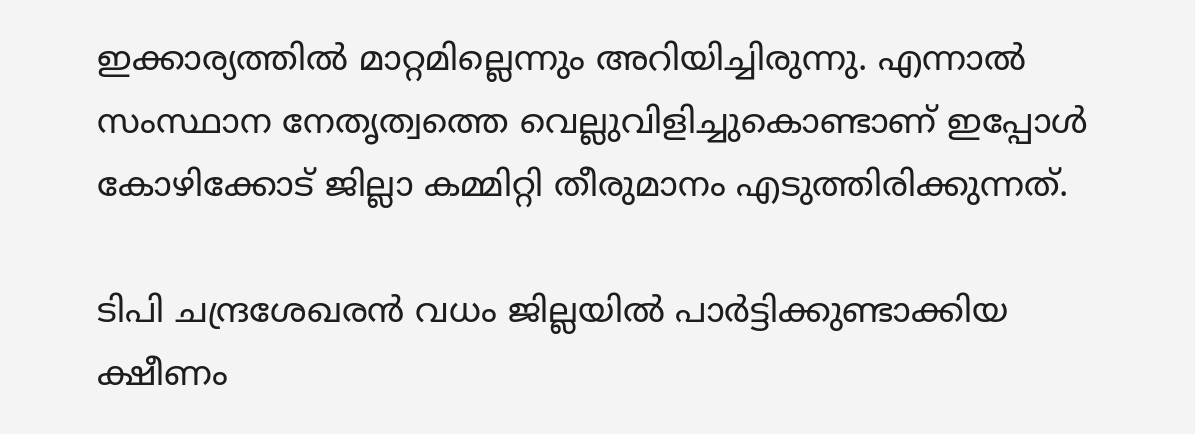ഇക്കാര്യത്തില്‍ മാറ്റമില്ലെന്നും അറിയിച്ചിരുന്നു. എന്നാല്‍ സംസ്ഥാന നേതൃത്വത്തെ വെല്ലുവിളിച്ചുകൊണ്ടാണ് ഇപ്പോള്‍ കോഴിക്കോട് ജില്ലാ കമ്മിറ്റി തീരുമാനം എടുത്തിരിക്കുന്നത്.

ടിപി ചന്ദ്രശേഖരന്‍ വധം ജില്ലയില്‍ പാര്‍ട്ടിക്കുണ്ടാക്കിയ ക്ഷീണം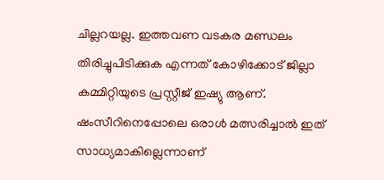ചില്ലറയല്ല. ഇത്തവണ വടകര മണ്ഡലം തിരിച്ചുപിടിക്കുക എന്നത് കോഴിക്കോട് ജില്ലാ കമ്മിറ്റിയുടെ പ്രസ്റ്റീജ് ഇഷ്യു ആണ്. ഷംസീറിനെപ്പോലെ ഒരാള്‍ മത്സരിച്ചാല്‍ ഇത് സാധ്യമാകില്ലെന്നാണ്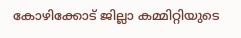കോഴിക്കോട് ജില്ലാ കമ്മിറ്റിയുടെ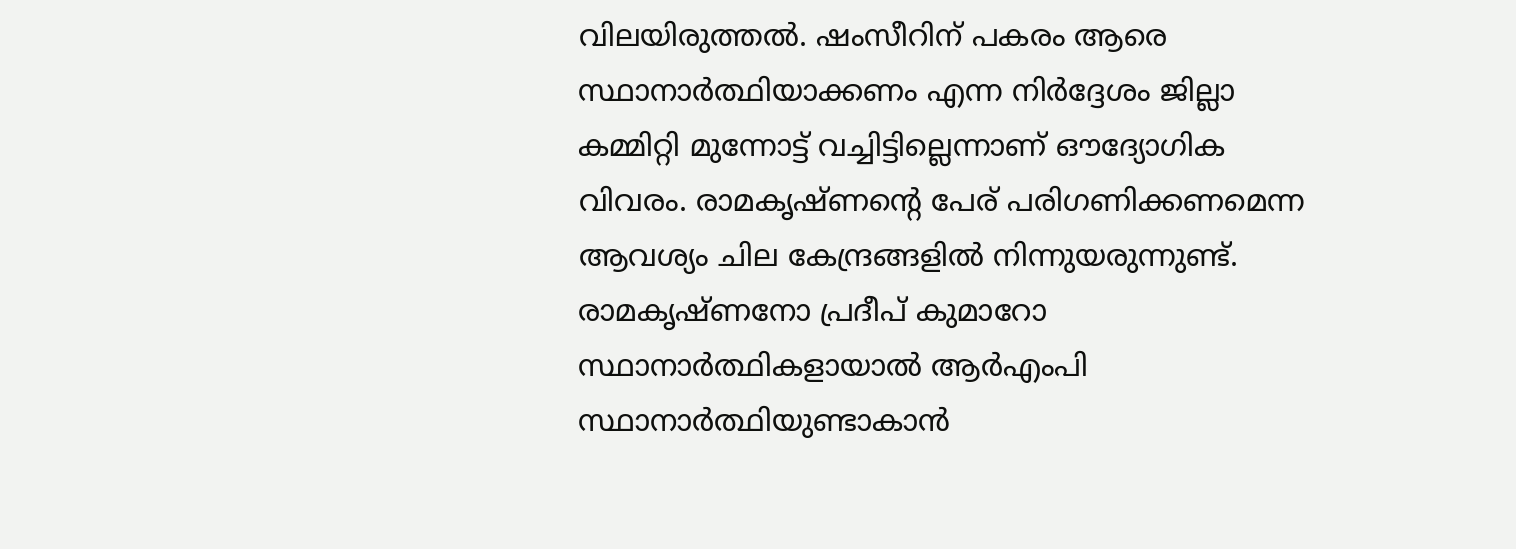വിലയിരുത്തല്‍. ഷംസീറിന് പകരം ആരെ സ്ഥാനാര്‍ത്ഥിയാക്കണം എന്ന നിര്‍ദ്ദേശം ജില്ലാ കമ്മിറ്റി മുന്നോട്ട് വച്ചിട്ടില്ലെന്നാണ് ഔദ്യോഗിക വിവരം. രാമകൃഷ്ണന്‍റെ പേര് പരിഗണിക്കണമെന്ന ആവശ്യം ചില കേന്ദ്രങ്ങളില്‍ നിന്നുയരുന്നുണ്ട്. രാമകൃഷ്ണനോ പ്രദീപ് കുമാറോ സ്ഥാനാര്‍ത്ഥികളായാല്‍ ആര്‍എംപി സ്ഥാനാര്‍ത്ഥിയുണ്ടാകാന്‍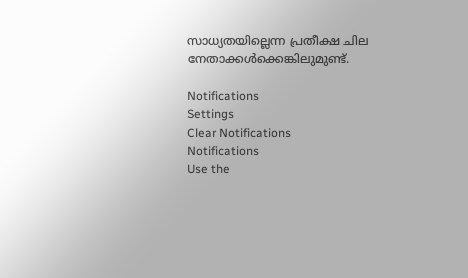സാധ്യതയില്ലെന്ന പ്രതീക്ഷ ചില നേതാക്കള്‍ക്കെങ്കിലുമുണ്ട്.

Notifications
Settings
Clear Notifications
Notifications
Use the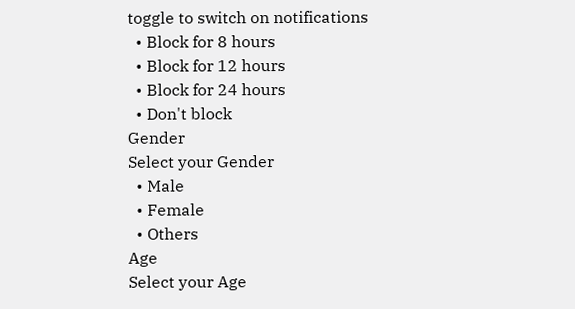toggle to switch on notifications
  • Block for 8 hours
  • Block for 12 hours
  • Block for 24 hours
  • Don't block
Gender
Select your Gender
  • Male
  • Female
  • Others
Age
Select your Age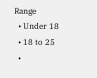Range
  • Under 18
  • 18 to 25
  •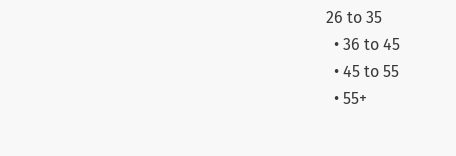26 to 35
  • 36 to 45
  • 45 to 55
  • 55+